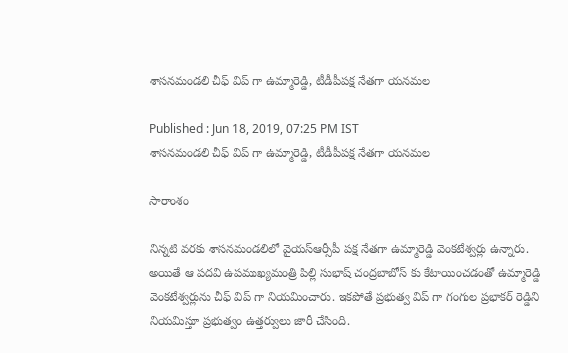శాసనమండలి చీఫ్ విప్ గా ఉమ్మారెడ్డి, టీడీపీపక్ష నేతగా యనమల

Published : Jun 18, 2019, 07:25 PM IST
శాసనమండలి చీఫ్ విప్ గా ఉమ్మారెడ్డి, టీడీపీపక్ష నేతగా యనమల

సారాంశం

నిన్నటి వరకు శాసనమండలిలో వైయస్ఆర్సీపీ పక్ష నేతగా ఉమ్మారెడ్డి వెంకటేశ్వర్లు ఉన్నారు. అయితే ఆ పదవి ఉపముఖ్యమంత్రి పిల్లి సుభాష్ చంద్రబాబోస్ కు కేటాయించడంతో ఉమ్మారెడ్డి వెంకటేశ్వర్లును చీఫ్ విప్ గా నియమించారు. ఇకపోతే ప్రభుత్వ విప్ గా గంగుల ప్రభాకర్ రెడ్డిని నియమిస్తూ ప్రభుత్వం ఉత్తర్వులు జారీ చేసింది.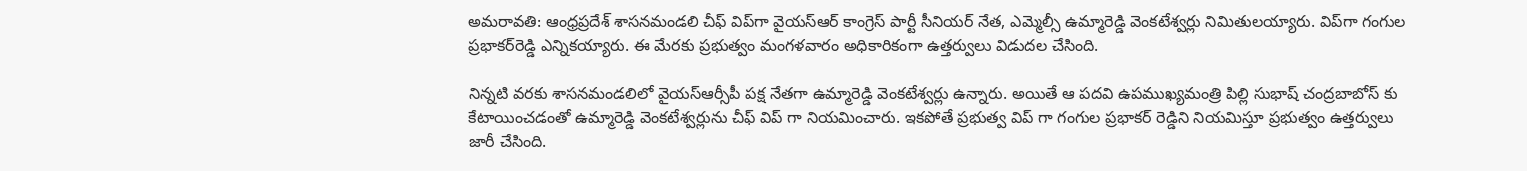అమరావతి: ఆంధ్రప్రదేశ్‌ శాసనమండలి చీఫ్‌ విప్‌గా వైయస్ఆర్ కాంగ్రెస్ పార్టీ సీనియర్ నేత, ఎమ్మెల్సీ ఉమ్మారెడ్డి వెంకటేశ్వర్లు నిమితులయ్యారు. విప్‌గా గంగుల ప్రభాకర్‌రెడ్డి ఎన్నికయ్యారు. ఈ మేరకు ప్రభుత్వం మంగళవారం అధికారికంగా ఉత్తర్వులు విడుదల చేసింది.

నిన్నటి వరకు శాసనమండలిలో వైయస్ఆర్సీపీ పక్ష నేతగా ఉమ్మారెడ్డి వెంకటేశ్వర్లు ఉన్నారు. అయితే ఆ పదవి ఉపముఖ్యమంత్రి పిల్లి సుభాష్ చంద్రబాబోస్ కు కేటాయించడంతో ఉమ్మారెడ్డి వెంకటేశ్వర్లును చీఫ్ విప్ గా నియమించారు. ఇకపోతే ప్రభుత్వ విప్ గా గంగుల ప్రభాకర్ రెడ్డిని నియమిస్తూ ప్రభుత్వం ఉత్తర్వులు జారీ చేసింది.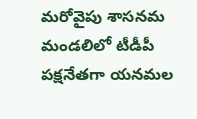మరోవైపు శాసనమ మండలిలో టీడీపీ పక్షనేతగా యనమల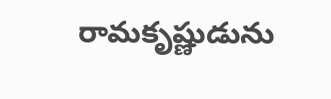రామకృష్ణుడును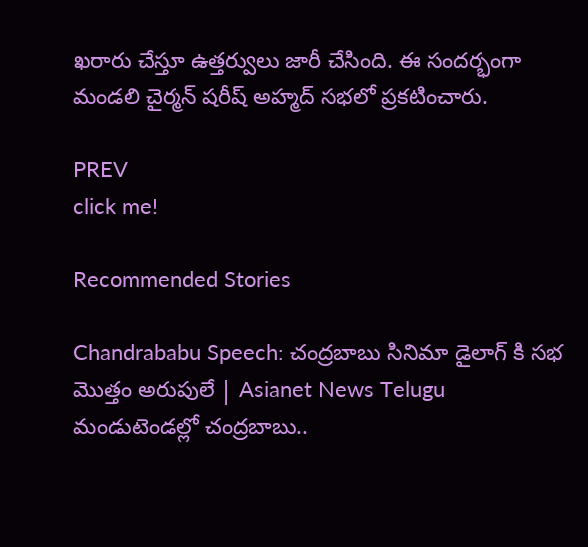ఖరారు చేస్తూ ఉత్తర్వులు జారీ చేసింది. ఈ సందర్భంగా మండలి చైర్మన్‌ షరీష్‌ అహ్మద్‌ సభలో ప్రకటించారు.

PREV
click me!

Recommended Stories

Chandrababu Speech: చంద్రబాబు సినిమా డైలాగ్ కి సభ మొత్తం అరుపులే | Asianet News Telugu
మండుటెండల్లో చంద్రబాబు..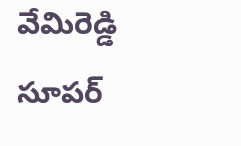వేమిరెడ్డి సూపర్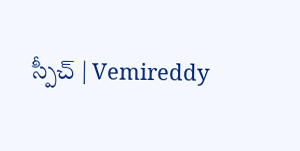స్పీచ్ | Vemireddy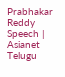Prabhakar Reddy Speech | Asianet Telugu